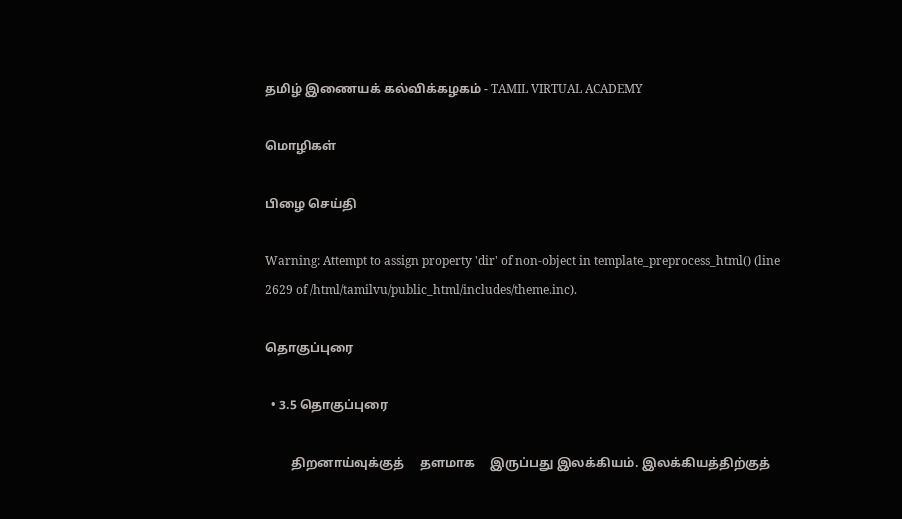தமிழ் இணையக் கல்விக்கழகம் - TAMIL VIRTUAL ACADEMY

மொழிகள்

பிழை செய்தி

Warning: Attempt to assign property 'dir' of non-object in template_preprocess_html() (line 2629 of /html/tamilvu/public_html/includes/theme.inc).

தொகுப்புரை

  • 3.5 தொகுப்புரை

        திறனாய்வுக்குத்     தளமாக     இருப்பது இலக்கியம். இலக்கியத்திற்குத்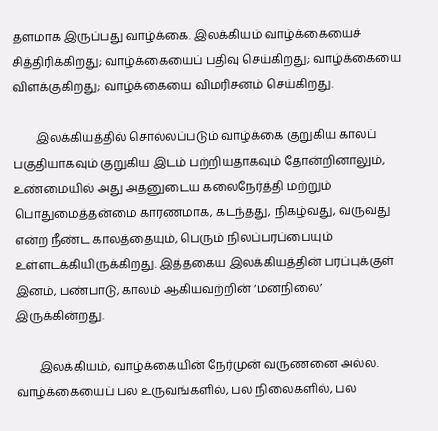தளமாக இருப்பது வாழ்க்கை. இலக்கியம் வாழ்க்கையைச் சித்திரிக்கிறது; வாழ்க்கையைப் பதிவு செய்கிறது; வாழ்க்கையை விளக்குகிறது; வாழ்க்கையை விமரிசனம் செய்கிறது.

        இலக்கியத்தில் சொல்லப்படும் வாழ்க்கை குறுகிய காலப் பகுதியாகவும் குறுகிய இடம் பற்றியதாகவும் தோன்றினாலும், உண்மையில் அது அதனுடைய கலைநேர்த்தி மற்றும் பொதுமைத்தன்மை காரணமாக, கடந்தது, நிகழ்வது, வருவது என்ற நீண்ட காலத்தையும், பெரும் நிலப்பரப்பையும் உள்ளடக்கியிருக்கிறது. இத்தகைய இலக்கியத்தின் பரப்புக்குள் இனம், பண்பாடு, காலம் ஆகியவற்றின் ‘மனநிலை’ இருக்கின்றது.

        இலக்கியம், வாழ்க்கையின் நேர்முன் வருணனை அல்ல. வாழ்க்கையைப் பல உருவங்களில், பல நிலைகளில், பல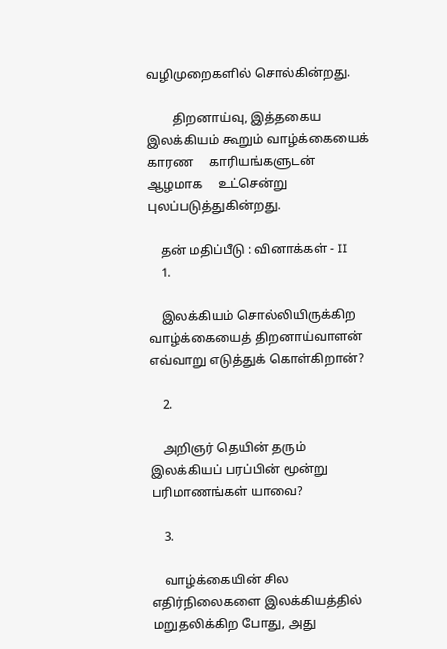வழிமுறைகளில் சொல்கின்றது.

        திறனாய்வு, இத்தகைய இலக்கியம் கூறும் வாழ்க்கையைக் காரண     காரியங்களுடன்     ஆழமாக     உட்சென்று புலப்படுத்துகின்றது.

    தன் மதிப்பீடு : வினாக்கள் - II
    1.

    இலக்கியம் சொல்லியிருக்கிற வாழ்க்கையைத் திறனாய்வாளன் எவ்வாறு எடுத்துக் கொள்கிறான்?

    2.

    அறிஞர் தெயின் தரும் இலக்கியப் பரப்பின் மூன்று பரிமாணங்கள் யாவை?

    3.

    வாழ்க்கையின் சில எதிர்நிலைகளை இலக்கியத்தில் மறுதலிக்கிற போது, அது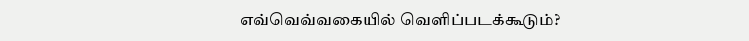எவ்வெவ்வகையில் வெளிப்படக்கூடும்?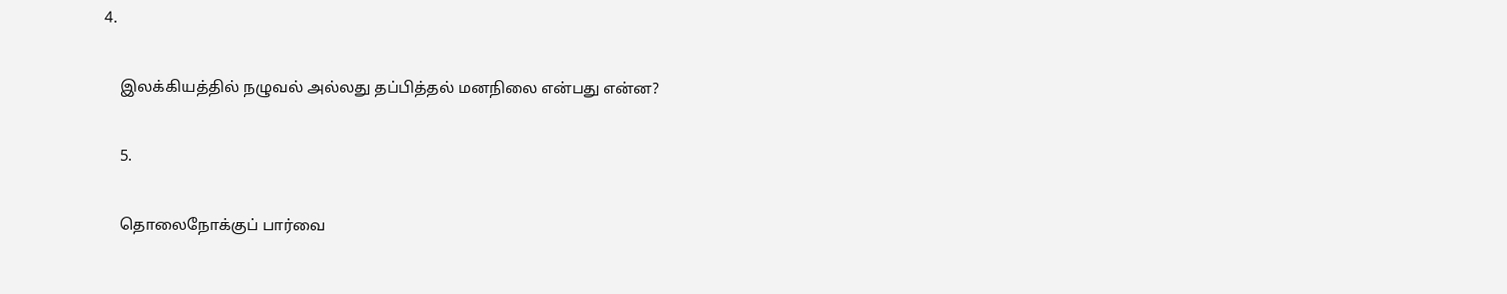4.

    இலக்கியத்தில் நழுவல் அல்லது தப்பித்தல் மனநிலை என்பது என்ன?

    5.

    தொலைநோக்குப் பார்வை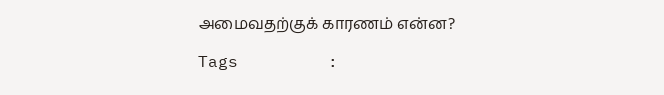அமைவதற்குக் காரணம் என்ன?

Tags         :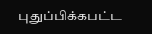புதுப்பிக்கபட்ட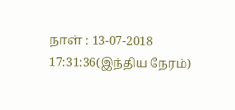நாள் : 13-07-2018 17:31:36(இந்திய நேரம்)